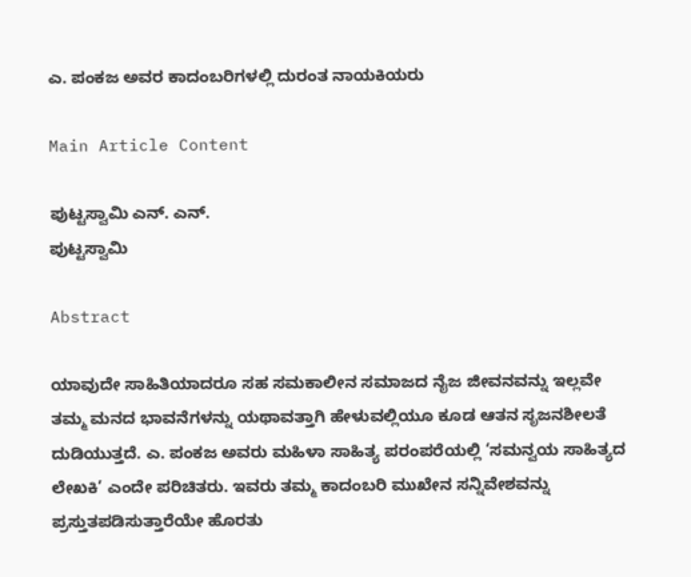ಎ. ಪಂಕಜ ಅವರ ಕಾದಂಬರಿಗಳಲ್ಲಿ ದುರಂತ ನಾಯಕಿಯರು

Main Article Content

ಪುಟ್ಟಸ್ವಾಮಿ ಎನ್. ಎನ್.
ಪುಟ್ಟಸ್ವಾಮಿ

Abstract

ಯಾವುದೇ ಸಾಹಿತಿಯಾದರೂ ಸಹ ಸಮಕಾಲೀನ ಸಮಾಜದ ನೈಜ ಜೀವನವನ್ನು ಇಲ್ಲವೇ ತಮ್ಮ ಮನದ ಭಾವನೆಗಳನ್ನು ಯಥಾವತ್ತಾಗಿ ಹೇಳುವಲ್ಲಿಯೂ ಕೂಡ ಆತನ ಸೃಜನಶೀಲತೆ ದುಡಿಯುತ್ತದೆ. ಎ. ಪಂಕಜ ಅವರು ಮಹಿಳಾ ಸಾಹಿತ್ಯ ಪರಂಪರೆಯಲ್ಲಿ ‘ಸಮನ್ವಯ ಸಾಹಿತ್ಯದ ಲೇಖಕಿ’ ಎಂದೇ ಪರಿಚಿತರು. ಇವರು ತಮ್ಮ ಕಾದಂಬರಿ ಮುಖೇನ ಸನ್ನಿವೇಶವನ್ನು ಪ್ರಸ್ತುತಪಡಿಸುತ್ತಾರೆಯೇ ಹೊರತು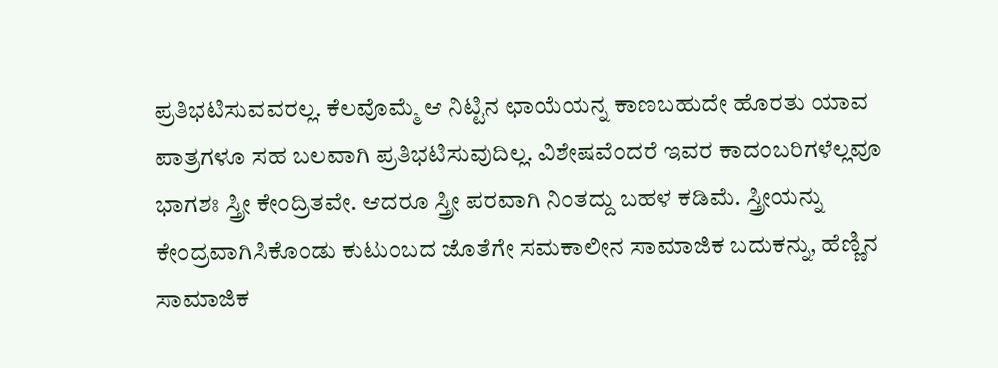ಪ್ರತಿಭಟಿಸುವವರಲ್ಲ. ಕೆಲವೊಮ್ಮೆ ಆ ನಿಟ್ಟಿನ ಛಾಯೆಯನ್ನ ಕಾಣಬಹುದೇ ಹೊರತು ಯಾವ ಪಾತ್ರಗಳೂ ಸಹ ಬಲವಾಗಿ ಪ್ರತಿಭಟಿಸುವುದಿಲ್ಲ. ವಿಶೇಷವೆಂದರೆ ಇವರ ಕಾದಂಬರಿಗಳೆಲ್ಲವೂ ಭಾಗಶಃ ಸ್ತ್ರೀ ಕೇಂದ್ರಿತವೇ. ಆದರೂ ಸ್ತ್ರೀ ಪರವಾಗಿ ನಿಂತದ್ದು ಬಹಳ ಕಡಿಮೆ. ಸ್ತ್ರೀಯನ್ನು ಕೇಂದ್ರವಾಗಿಸಿಕೊಂಡು ಕುಟುಂಬದ ಜೊತೆಗೇ ಸಮಕಾಲೀನ ಸಾಮಾಜಿಕ ಬದುಕನ್ನು, ಹೆಣ್ಣಿನ ಸಾಮಾಜಿಕ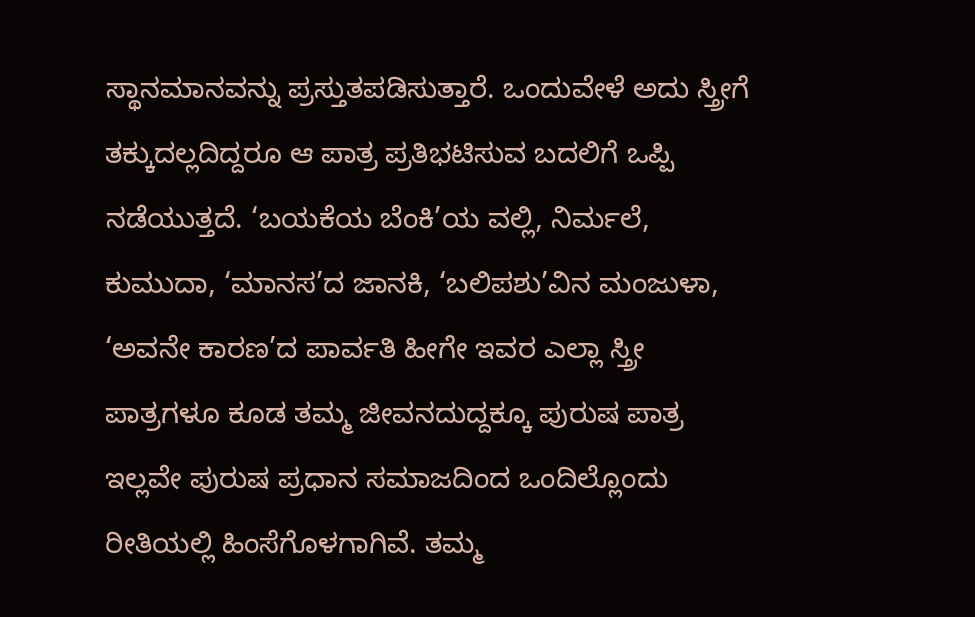ಸ್ಥಾನಮಾನವನ್ನು ಪ್ರಸ್ತುತಪಡಿಸುತ್ತಾರೆ. ಒಂದುವೇಳೆ ಅದು ಸ್ತ್ರೀಗೆ ತಕ್ಕುದಲ್ಲದಿದ್ದರೂ ಆ ಪಾತ್ರ ಪ್ರತಿಭಟಿಸುವ ಬದಲಿಗೆ ಒಪ್ಪಿ ನಡೆಯುತ್ತದೆ. ‘ಬಯಕೆಯ ಬೆಂಕಿ’ಯ ವಲ್ಲಿ, ನಿರ್ಮಲೆ, ಕುಮುದಾ, ‘ಮಾನಸ’ದ ಜಾನಕಿ, ‘ಬಲಿಪಶು’ವಿನ ಮಂಜುಳಾ, ‘ಅವನೇ ಕಾರಣ’ದ ಪಾರ್ವತಿ ಹೀಗೇ ಇವರ ಎಲ್ಲಾ ಸ್ತ್ರೀ ಪಾತ್ರಗಳೂ ಕೂಡ ತಮ್ಮ ಜೀವನದುದ್ದಕ್ಕೂ ಪುರುಷ ಪಾತ್ರ ಇಲ್ಲವೇ ಪುರುಷ ಪ್ರಧಾನ ಸಮಾಜದಿಂದ ಒಂದಿಲ್ಲೊಂದು ರೀತಿಯಲ್ಲಿ ಹಿಂಸೆಗೊಳಗಾಗಿವೆ. ತಮ್ಮ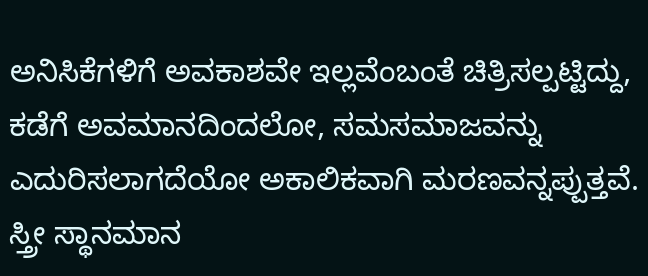ಅನಿಸಿಕೆಗಳಿಗೆ ಅವಕಾಶವೇ ಇಲ್ಲವೆಂಬಂತೆ ಚಿತ್ರಿಸಲ್ಪಟ್ಟಿದ್ದು, ಕಡೆಗೆ ಅವಮಾನದಿಂದಲೋ, ಸಮಸಮಾಜವನ್ನು ಎದುರಿಸಲಾಗದೆಯೋ ಅಕಾಲಿಕವಾಗಿ ಮರಣವನ್ನಪ್ಪುತ್ತವೆ. ಸ್ತ್ರೀ ಸ್ಥಾನಮಾನ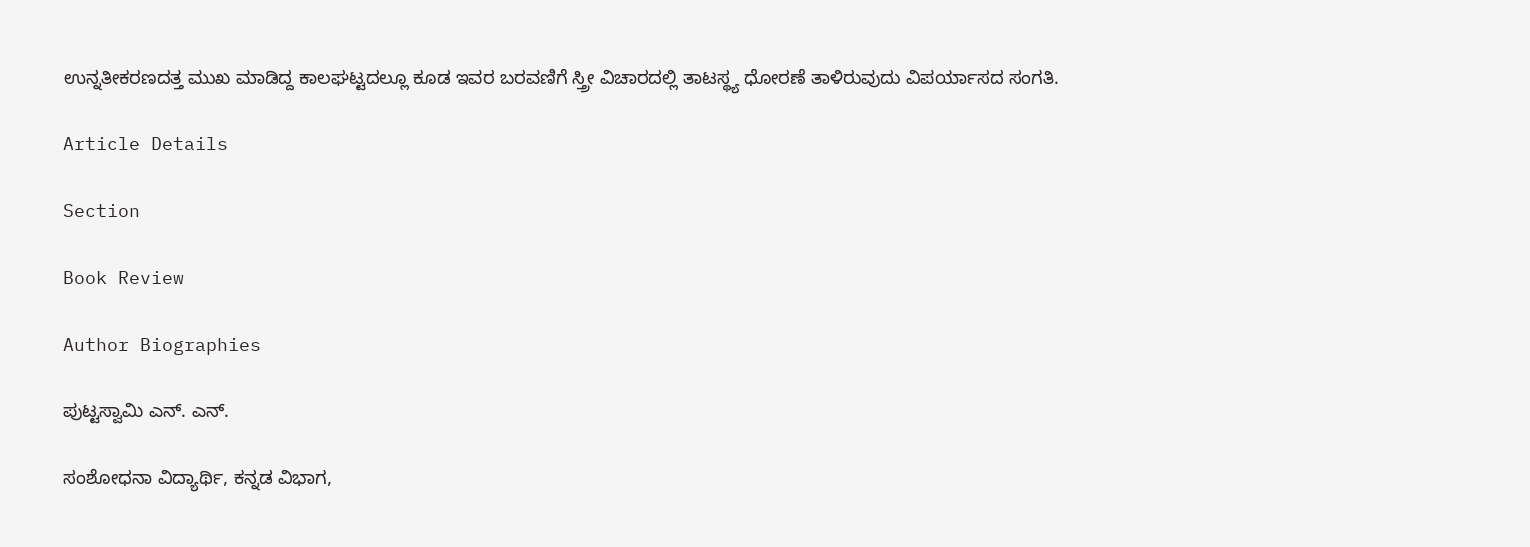ಉನ್ನತೀಕರಣದತ್ತ ಮುಖ ಮಾಡಿದ್ದ ಕಾಲಘಟ್ಟದಲ್ಲೂ ಕೂಡ ಇವರ ಬರವಣಿಗೆ ಸ್ತ್ರೀ ವಿಚಾರದಲ್ಲಿ ತಾಟಸ್ಥ್ಯ ಧೋರಣೆ ತಾಳಿರುವುದು ವಿಪರ್ಯಾಸದ ಸಂಗತಿ.

Article Details

Section

Book Review

Author Biographies

ಪುಟ್ಟಸ್ವಾಮಿ ಎನ್. ಎನ್.

ಸಂಶೋಧನಾ ವಿದ್ಯಾರ್ಥಿ, ಕನ್ನಡ ವಿಭಾಗ,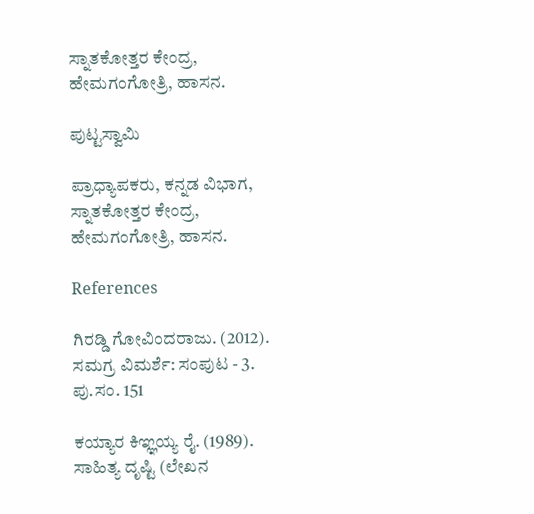ಸ್ನಾತಕೋತ್ತರ ಕೇಂದ್ರ, ಹೇಮಗಂಗೋತ್ರಿ, ಹಾಸನ.

ಪುಟ್ಟಸ್ವಾಮಿ

ಪ್ರಾಧ್ಯಾಪಕರು, ಕನ್ನಡ ವಿಭಾಗ, ಸ್ನಾತಕೋತ್ತರ ಕೇಂದ್ರ, ಹೇಮಗಂಗೋತ್ರಿ, ಹಾಸನ.

References

ಗಿರಡ್ಡಿ ಗೋವಿಂದರಾಜು. (2012). ಸಮಗ್ರ ವಿಮರ್ಶೆ: ಸಂಪುಟ - 3. ಪು.ಸಂ. 151

ಕಯ್ಯಾರ ಕಿಞ್ಞಯ್ಯ ರೈ. (1989). ಸಾಹಿತ್ಯ ದೃಷ್ಟಿ (ಲೇಖನ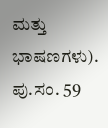ಮತ್ತು ಭಾಷಣಗಳು). ಪು.ಸಂ. 59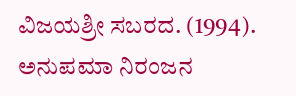ವಿಜಯಶ್ರೀ ಸಬರದ. (1994). ಅನುಪಮಾ ನಿರಂಜನ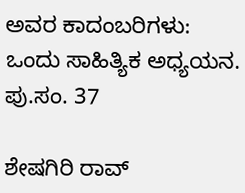ಅವರ ಕಾದಂಬರಿಗಳು: ಒಂದು ಸಾಹಿತ್ಯಿಕ ಅಧ್ಯಯನ. ಪು.ಸಂ. 37

ಶೇಷಗಿರಿ ರಾವ್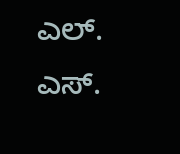ಎಲ್. ಎಸ್.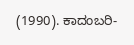(1990). ಕಾದಂಬರಿ-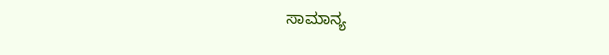ಸಾಮಾನ್ಯ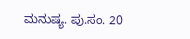ಮನುಷ್ಯ. ಪು.ಸಂ. 20